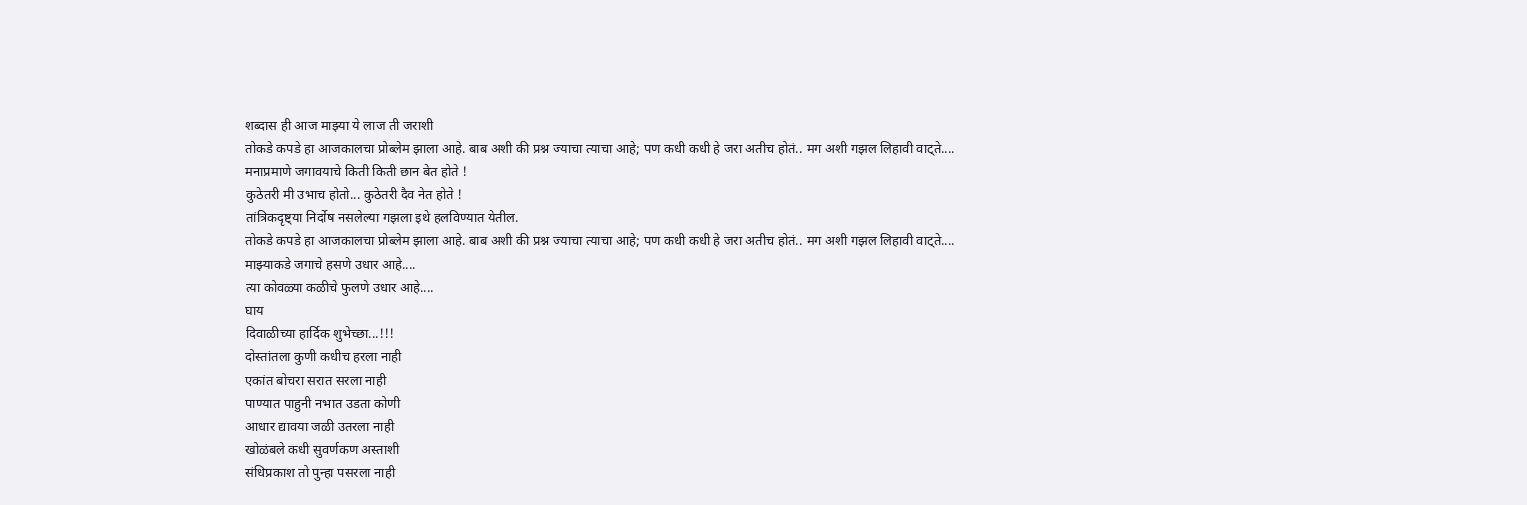शब्दास ही आज माझ्या ये लाज ती जराशी
तोकडे कपडे हा आजकालचा प्रोब्लेम झाला आहे. बाब अशी की प्रश्न ज्याचा त्याचा आहे; पण कधी कधी हे जरा अतीच होतं.. मग अशी गझल लिहावी वाट्ते....
मनाप्रमाणे जगावयाचे किती किती छान बेत होते !
कुठेतरी मी उभाच होतो... कुठेतरी दैव नेत होते !
तांत्रिकदृष्ट्या निर्दोष नसलेल्या गझला इथे हलविण्यात येतील.
तोकडे कपडे हा आजकालचा प्रोब्लेम झाला आहे. बाब अशी की प्रश्न ज्याचा त्याचा आहे; पण कधी कधी हे जरा अतीच होतं.. मग अशी गझल लिहावी वाट्ते....
माझ्याकडे जगाचे हसणे उधार आहे....
त्या कोवळ्या कळीचे फुलणे उधार आहे....
घाय
दिवाळीच्या हार्दिक शुभेच्छा...!!!
दोस्तांतला कुणी कधीच हरला नाही
एकांत बोचरा सरात सरला नाही
पाण्यात पाहुनी नभात उडता कोणी
आधार द्यावया जळी उतरला नाही
खोळंबले कधी सुवर्णकण अस्ताशी
संधिप्रकाश तो पुन्हा पसरला नाही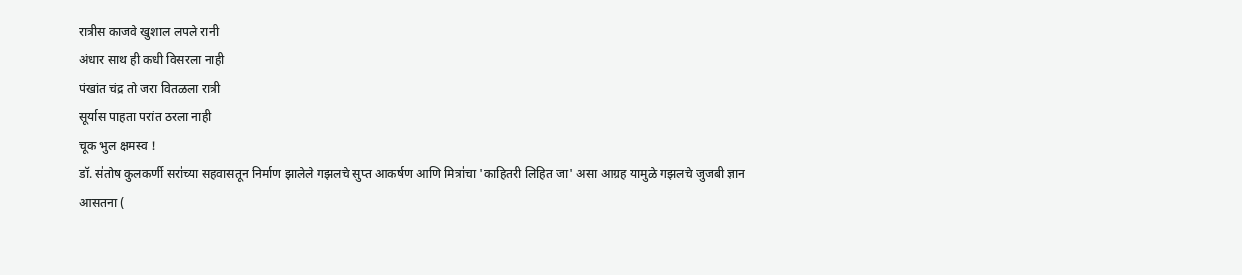रात्रीस काजवे खुशाल लपले रानी
अंधार साथ ही कधी विसरला नाही
पंखांत चंद्र तो जरा वितळला रात्री
सूर्यास पाहता परांत ठरला नाही
चूक भुल क्षमस्व !
डॉ. स॑तोष कुलकर्णी सरा॑च्या सहवासतून निर्माण झालेले गझलचे सुप्त आकर्षण आणि मित्रा॑चा 'काहितरी लिहित जा' असा आग्रह यामुळे गझलचे जुजबी ज्ञान आसतना (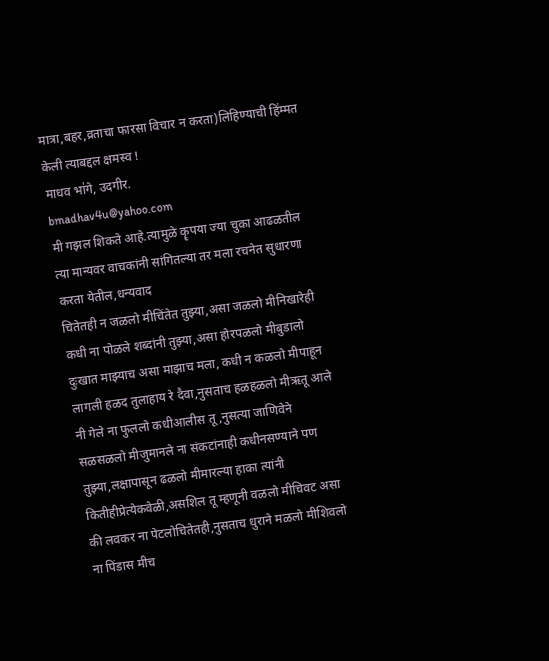मात्रा,बहर,व्रताचा फारसा विचार न करता)लिहिण्याची हि॑म्मत केली त्याबद्दल क्षमस्व !
माधव भा॑गे, उदगीर.
bmadhav4u@yahoo.com
मी गझल शिकते आहे.त्यामुळे कॄपया ज्या चुका आढळतील त्या मान्यवर वाचकांनी सांगितल्या तर मला रचनेत सुधारणा करता येतील,धन्यवाद
चितेतही न जळलो मीचिंतेत तुझ्या,असा जळलो मीनिखारेही कधी ना पोळले शब्दांनी तुझ्या,असा होरपळलो मीबुडालो दुःखात माझ्याच असा माझाच मला, कधी न कळलो मीपाहून लागली हळद तुलाहाय रे दैवा,नुसताच हळहळलो मीऋतू आले नी गेले ना फुललो कधीआलीस तू ,नुसत्या जाणिवेने सळसळलो मीजुमानले ना संकटांनाही कधीनसण्याने पण तुझ्या,लक्षापासून ढळलो मीमारल्या हाका त्यांनी कितीहीप्रेत्येकवेळी,असशिल तू म्हणूनी वळलो मीचिवट असा की लवकर ना पेटलोचितेतही,नुसताच धुराने मळलो मीशिवलो ना पिंडास मीच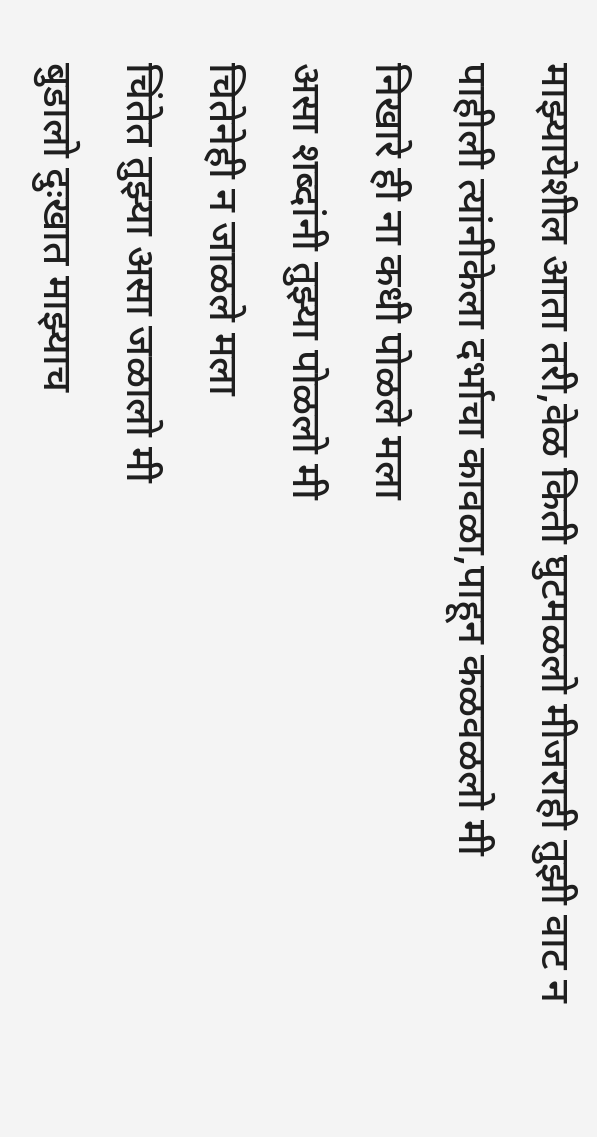माझ्यायेशील आता तरी,वेळ किती घुटमळलो मीजराही तुझी वाट न पाहीली त्यांनीकेला दर्भाचा कावळा,पाहून कळवळलो मी
निखारे ही ना कधी पोळले मला
असा शब्दांनी तुझ्या पोळलो मी
चितेनेही न जाळले मला
चिंतेत तुझ्या असा जळालो मी
बुडालो दुःखात माझ्याच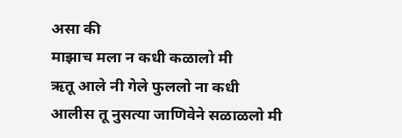असा की
माझाच मला न कधी कळालो मी
ऋतू आले नी गेले फुललो ना कधी
आलीस तू नुसत्या जाणिवेने सळाळलो मी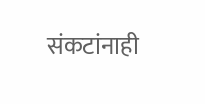संकटांनाही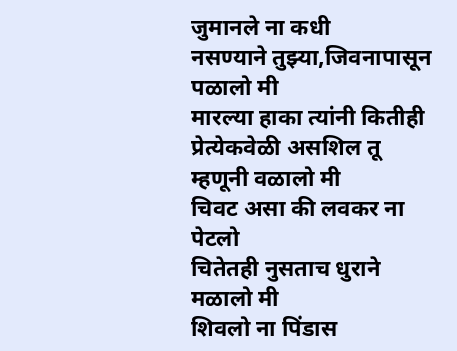जुमानले ना कधी
नसण्याने तुझ्या,जिवनापासून पळालो मी
मारल्या हाका त्यांनी कितीही
प्रेत्येकवेळी असशिल तू म्हणूनी वळालो मी
चिवट असा की लवकर ना पेटलो
चितेतही नुसताच धुराने मळालो मी
शिवलो ना पिंडास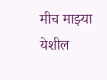मीच माझ्या
येशील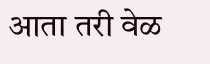आता तरी वेळ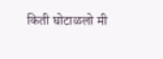किती घोटाळलो मी